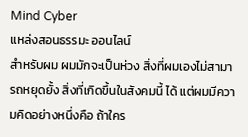Mind Cyber
แหล่งสอนธรรมะ ออนไลน์
สำหรับผม ผมมักจะเป็นห่วง สิ่งที่ผมเองไม่สามารถหยุดยั้ง สิ่งที่เกิดขึ้นในสังคมนี้ ได้ แต่ผมมีความคิดอย่างหนึ่งคือ ถ้าใคร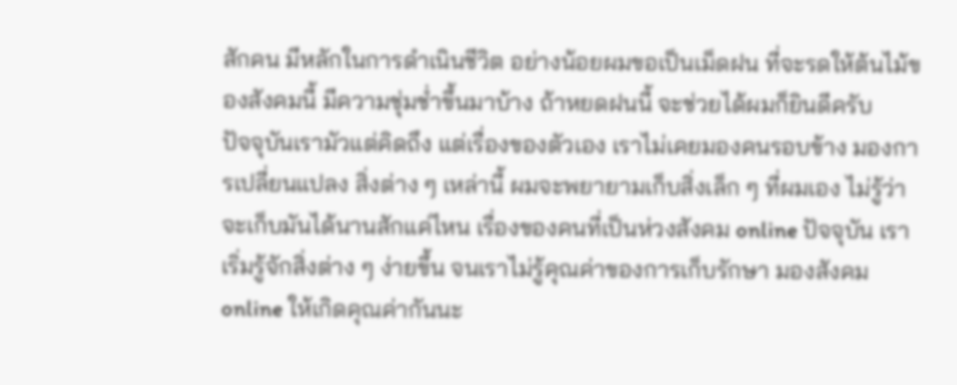สักคน มีหลักในการดำเนินชีวิต อย่างน้อยผมขอเป็นเม็ดฝน ที่จะรดให้ต้นไม้ของสังคมนี้ มีความชุ่มช่ำขึ้นมาบ้าง ถ้าหยดฝนนี้ จะช่วยได้ผมก็ยินดีครับ
ปัจจุบันเรามัวแต่คิดถึง แต่เรื่องของตัวเอง เราไม่เคยมองคนรอบข้าง มองการเปลี่ยนแปลง สิ่งต่าง ๆ เหล่านี้ ผมจะพยายามเก็บสิ่งเล็ก ๆ ที่ผมเอง ไม่รู้ว่า จะเก็บมันได้นานสักแค่ไหน เรื่องของคนที่เป็นห่วงสังคม online ปัจจุบัน เราเริ่มรู้จักสิ่งต่าง ๆ ง่ายขึ้น จนเราไม่รู้คุณค่าของการเก็บรักษา มองสังคม online ให้เกิดคุณค่ากันนะ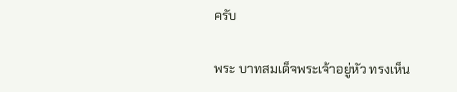ครับ

พระ บาทสมเด็จพระเจ้าอยู่หัว ทรงเห็น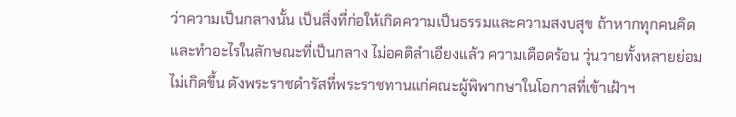ว่าความเป็นกลางนั้น เป็นสิ่งที่ก่อให้เกิดความเป็นธรรมและความสงบสุข ถ้าหากทุกคนคิดและทำอะไรในลักษณะที่เป็นกลาง ไม่อคติลำเอียงแล้ว ความเดือดร้อน วุ่นวายทั้งหลายย่อมไม่เกิดขึ้น ดังพระราชดำรัสที่พระราชทานแก่คณะผู้พิพากษาในโอกาสที่เข้าเฝ้าฯ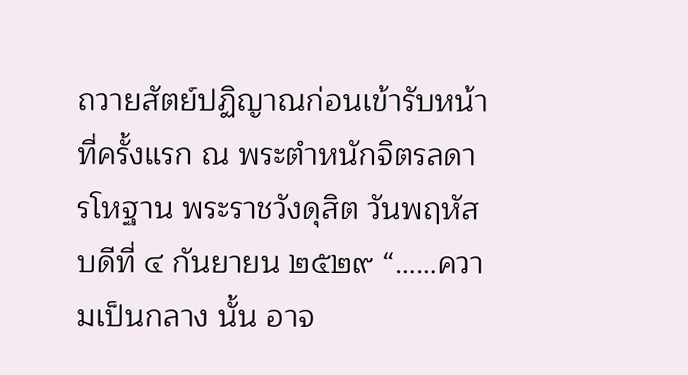ถวายสัตย์ปฏิญาณก่อนเข้ารับหน้าที่ครั้งแรก ณ พระตำหนักจิตรลดารโหฐาน พระราชวังดุสิต วันพฤหัสบดีที่ ๔ กันยายน ๒๕๒๙ “……ความเป็นกลาง นั้น อาจ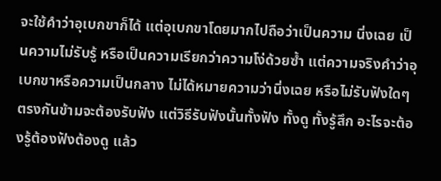จะใช้คำว่าอุเบกขาก็ได้ แต่อุเบกขาโดยมากไปถือว่าเป็นความ นิ่งเฉย เป็นความไม่รับรู้ หรือเป็นความเรียกว่าความโง่ด้วยซ้ำ แต่ความจริงคำว่าอุเบกขาหรือความเป็นกลาง ไม่ได้หมายความว่านิ่งเฉย หรือไม่รับฟังใดๆ ตรงกันข้ามจะต้องรับฟัง แต่วิธีรับฟังนั้นทั้งฟัง ทั้งดู ทั้งรู้สึก อะไรจะต้องรู้ต้องฟังต้องดู แล้ว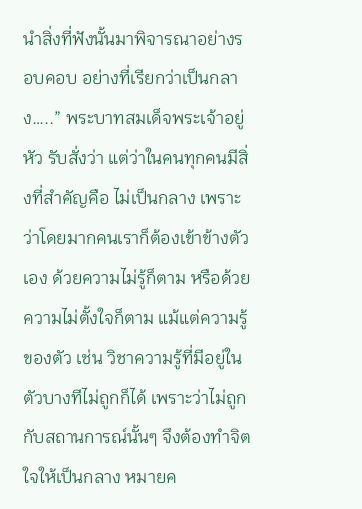นำสิ่งที่ฟังนั้นมาพิจารณาอย่างรอบคอบ อย่างที่เรียกว่าเป็นกลาง…..” พระบาทสมเด็จพระเจ้าอยู่หัว รับสั่งว่า แต่ว่าในคนทุกคนมีสิ่งที่สำคัญคือ ไม่เป็นกลาง เพราะว่าโดยมากคนเราก็ต้องเข้าข้างตัวเอง ด้วยความไม่รู้ก็ตาม หรือด้วยความไม่ตั้งใจก็ตาม แม้แต่ความรู้ของตัว เช่น วิชาความรู้ที่มีอยู่ในตัวบางทีไม่ถูกก็ได้ เพราะว่าไม่ถูกกับสถานการณ์นั้นๆ จึงต้องทำจิตใจให้เป็นกลาง หมายค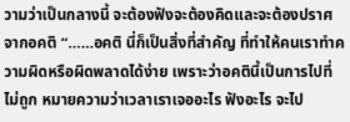วามว่าเป็นกลางนี้ จะต้องฟังจะต้องคิดและจะต้องปราศจากอคติ “……อคติ นี่ก็เป็นสิ่งที่สำคัญ ที่ทำให้คนเราทำความผิดหรือผิดพลาดได้ง่าย เพราะว่าอคตินี้เป็นการไปที่ไม่ถูก หมายความว่าเวลาเราเจออะไร ฟังอะไร จะไป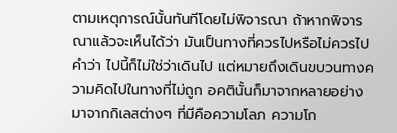ตามเหตุการณ์นั้นทันทีโดยไม่พิจารณา ถ้าหากพิจารณาแล้วจะเห็นได้ว่า มันเป็นทางที่ควรไปหรือไม่ควรไป คำว่า ไปนี้ก็ไม่ใช่ว่าเดินไป แต่หมายถึงเดินขบวนทางความคิดไปในทางที่ไม่ถูก อคตินั้นก็มาจากหลายอย่าง มาจากกิเลสต่างๆ ที่มีคือความโลภ ความโก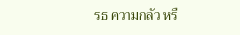รธ ความกลัว หรื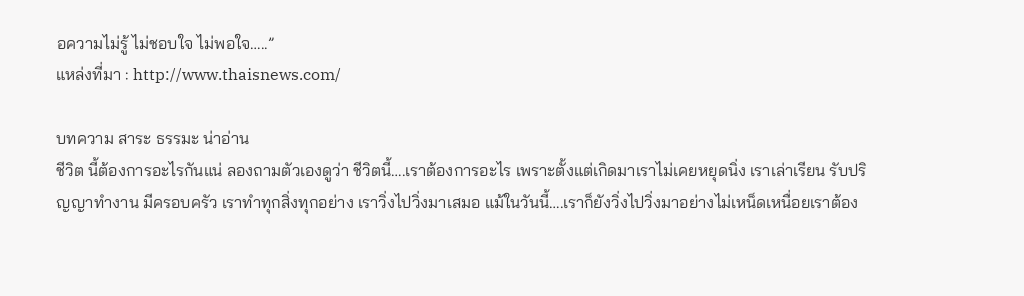อความไม่รู้ ไม่ชอบใจ ไม่พอใจ…..”
แหล่งที่มา : http://www.thaisnews.com/

บทความ สาระ ธรรมะ น่าอ่าน
ชีวิต นี้ต้องการอะไรกันแน่ ลองถามตัวเองดูว่า ชีวิตนี้….เราต้องการอะไร เพราะตั้งแต่เกิดมาเราไม่เคยหยุดนิ่ง เราเล่าเรียน รับปริญญาทำงาน มีครอบครัว เราทำทุกสิ่งทุกอย่าง เราวิ่งไปวิ่งมาเสมอ แม้ในวันนี้….เราก็ยังวิ่งไปวิ่งมาอย่างไม่เหน็ดเหนื่อยเราต้อง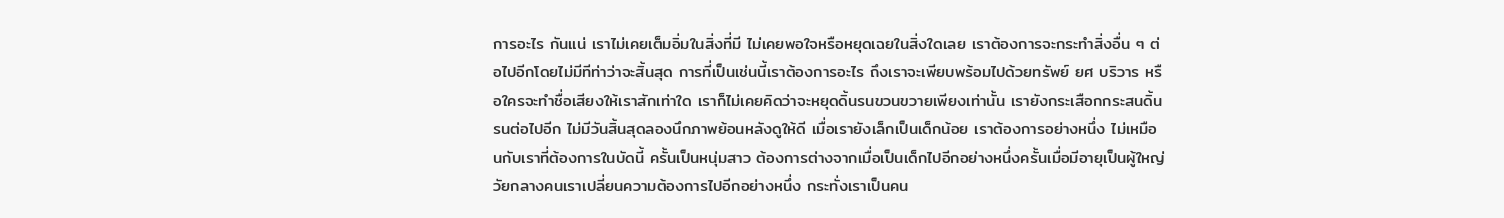การอะไร กันแน่ เราไม่เคยเต็มอิ่มในสิ่งที่มี ไม่เคยพอใจหรือหยุดเฉยในสิ่งใดเลย เราต้องการจะกระทำสิ่งอื่น ๆ ต่อไปอีกโดยไม่มีทีท่าว่าจะสิ้นสุด การที่เป็นเช่นนี้เราต้องการอะไร ถึงเราจะเพียบพร้อมไปด้วยทรัพย์ ยศ บริวาร หรือใครจะทำชื่อเสียงให้เราสักเท่าใด เราก็ไม่เคยคิดว่าจะหยุดดิ้นรนขวนขวายเพียงเท่านั้น เรายังกระเสือกกระสนดิ้นรนต่อไปอีก ไม่มีวันสิ้นสุดลองนึกภาพย้อนหลังดูให้ดี เมื่อเรายังเล็กเป็นเด็กน้อย เราต้องการอย่างหนึ่ง ไม่เหมือนกับเราที่ต้องการในบัดนี้ ครั้นเป็นหนุ่มสาว ต้องการต่างจากเมื่อเป็นเด็กไปอีกอย่างหนึ่งครั้นเมื่อมีอายุเป็นผู้ใหญ่ วัยกลางคนเราเปลี่ยนความต้องการไปอีกอย่างหนึ่ง กระทั่งเราเป็นคน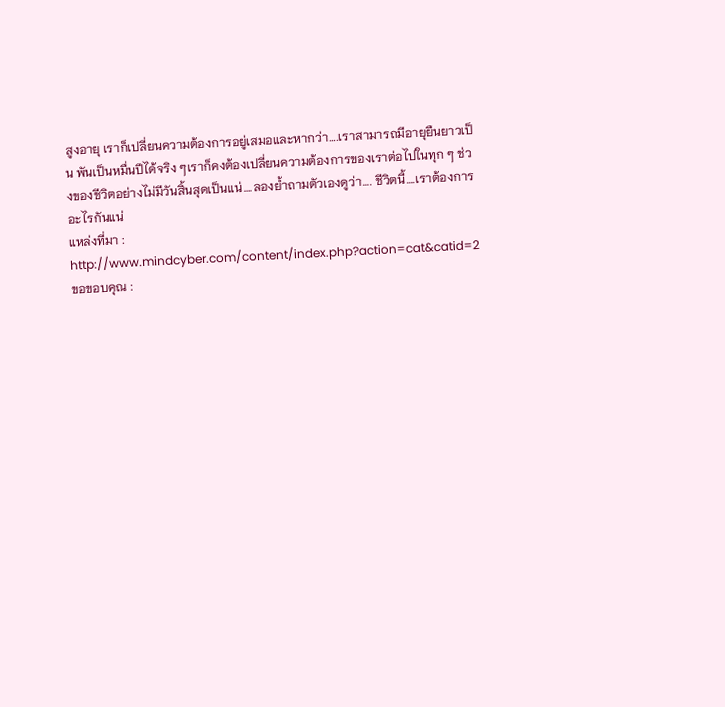สูงอายุ เราก็เปลี่ยนความต้องการอยู่เสมอและหากว่า….เราสามารถมีอายุยืนยาวเป็น พันเป็นหมื่นปีได้จริง ๆเราก็คงต้องเปลี่ยนความต้องการของเราต่อไปในทุก ๆ ช่วงของชีวิตอย่างไม่มีวันสิ้นสุดเป็นแน่….ลองย้ำถามตัวเองดูว่า…. ชีวิตนี้….เราต้องการอะไรกันแน่
แหล่งที่มา : http://www.mindcyber.com/content/index.php?action=cat&catid=2
ขอขอบคุณ :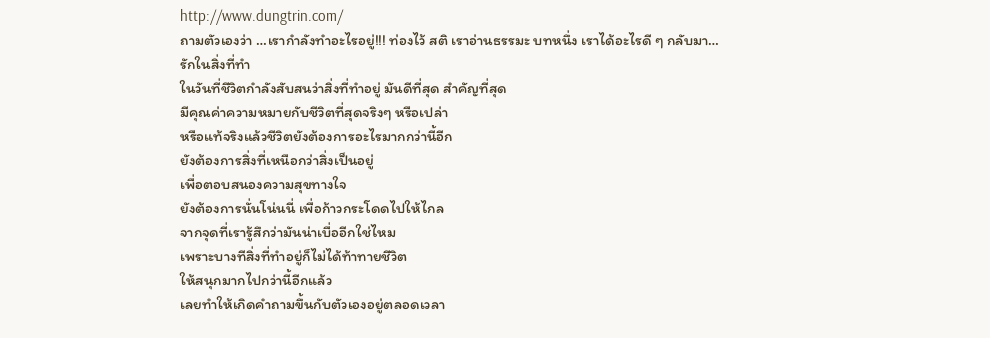http://www.dungtrin.com/
ถามตัวเองว่า …เรากำลังทำอะไรอยู่!!! ท่องไว้ สติ เราอ่านธรรมะ บทหนึ่ง เราได้อะไรดี ๆ กลับมา…
รักในสิ่งที่ทำ
ในวันที่ชีวิตกำลังสับสนว่าสิ่งที่ทำอยู่ มันดีที่สุด สำคัญที่สุด
มีคุณค่าความหมายกับชีวิตที่สุดจริงๆ หรือเปล่า
หรือแท้จริงแล้วชีวิตยังต้องการอะไรมากกว่านี้อีก
ยังต้องการสิ่งที่เหนือกว่าสิ่งเป็นอยู่
เพื่อตอบสนองความสุขทางใจ
ยังต้องการนั่นโน่นนี่ เพื่อก้าวกระโดดไปให้ไกล
จากจุดที่เรารู้สึกว่ามันน่าเบื่ออีกใช่ไหม
เพราะบางทีสิ่งที่ทำอยู่ก็ไม่ได้ท้าทายชีวิต
ให้สนุกมากไปกว่านี้อีกแล้ว
เลยทำให้เกิดคำถามขึ้นกับตัวเองอยู่ตลอดเวลา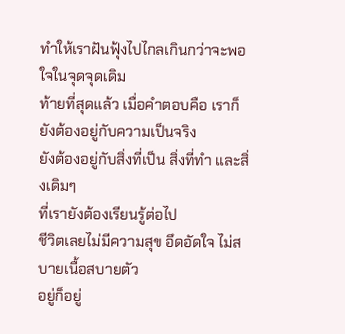ทำให้เราฝันฟุ้งไปไกลเกินกว่าจะพอใจในจุดจุดเดิม
ท้ายที่สุดแล้ว เมื่อคำตอบคือ เราก็ยังต้องอยู่กับความเป็นจริง
ยังต้องอยู่กับสิ่งที่เป็น สิ่งที่ทำ และสิ่งเดิมๆ
ที่เรายังต้องเรียนรู้ต่อไป
ชีวิตเลยไม่มีความสุข อึดอัดใจ ไม่สบายเนื้อสบายตัว
อยู่ก็อยู่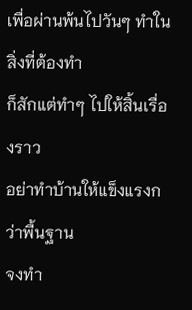เพื่อผ่านพ้นไปวันๆ ทำในสิ่งที่ต้องทำ
ก็สักแต่ทำๆ ไปให้สิ้นเรื่องราว
อย่าทำบ้านให้แข็งแรงกว่าพื้นฐาน
จงทำ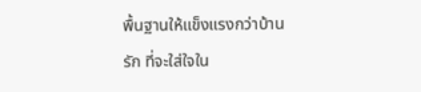พื้นฐานให้แข็งแรงกว่าบ้าน
รัก ที่จะใส่ใจใน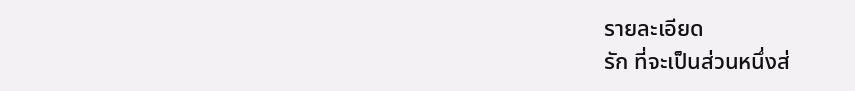รายละเอียด
รัก ที่จะเป็นส่วนหนึ่งส่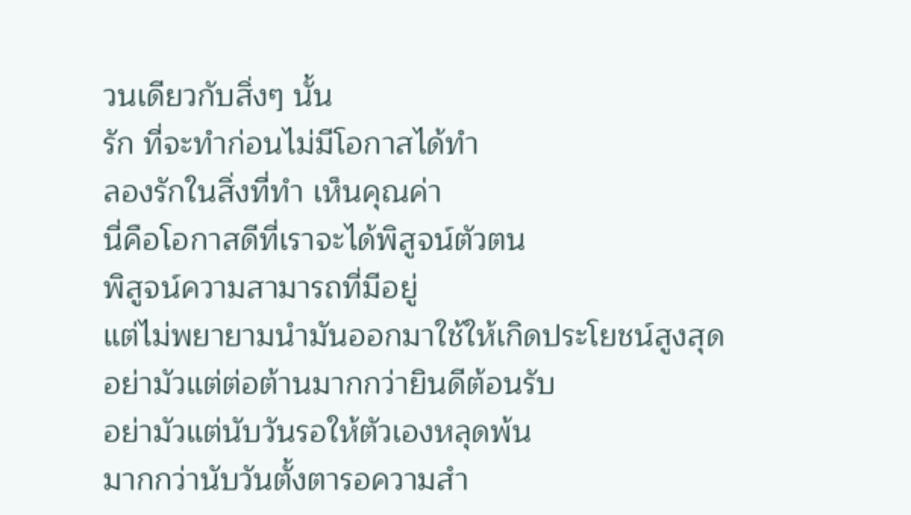วนเดียวกับสิ่งๆ นั้น
รัก ที่จะทำก่อนไม่มีโอกาสได้ทำ
ลองรักในสิ่งที่ทำ เห็นคุณค่า
นี่คือโอกาสดีที่เราจะได้พิสูจน์ตัวตน
พิสูจน์ความสามารถที่มีอยู่
แต่ไม่พยายามนำมันออกมาใช้ให้เกิดประโยชน์สูงสุด
อย่ามัวแต่ต่อต้านมากกว่ายินดีต้อนรับ
อย่ามัวแต่นับวันรอให้ตัวเองหลุดพ้น
มากกว่านับวันตั้งตารอความสำ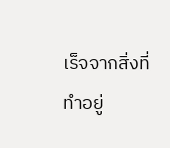เร็จจากสิ่งที่ทำอยู่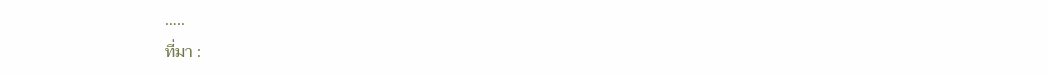…..
ที่มา :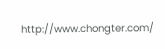http://www.chongter.com/